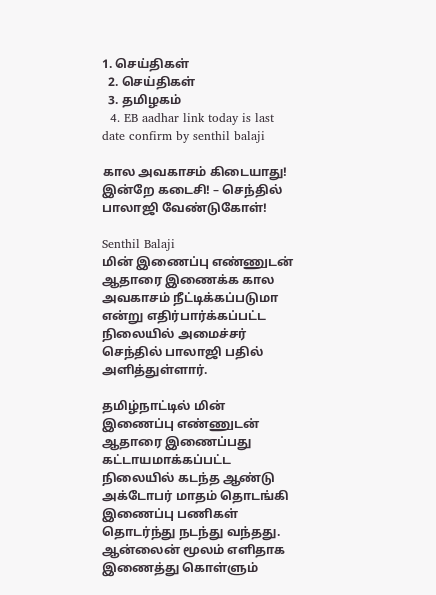1. செய்திகள்
  2. செய்திகள்
  3. த‌மிழக‌ம்
  4. EB aadhar link today is last date confirm by senthil balaji

கால அவகாசம் கிடையாது! இன்றே கடைசி! – செந்தில் பாலாஜி வேண்டுகோள்!

Senthil Balaji
மின் இணைப்பு எண்ணுடன் ஆதாரை இணைக்க கால அவகாசம் நீட்டிக்கப்படுமா என்று எதிர்பார்க்கப்பட்ட நிலையில் அமைச்சர் செந்தில் பாலாஜி பதில் அளித்துள்ளார்.

தமிழ்நாட்டில் மின் இணைப்பு எண்ணுடன் ஆதாரை இணைப்பது கட்டாயமாக்கப்பட்ட நிலையில் கடந்த ஆண்டு அக்டோபர் மாதம் தொடங்கி இணைப்பு பணிகள் தொடர்ந்து நடந்து வந்தது. ஆன்லைன் மூலம் எளிதாக இணைத்து கொள்ளும்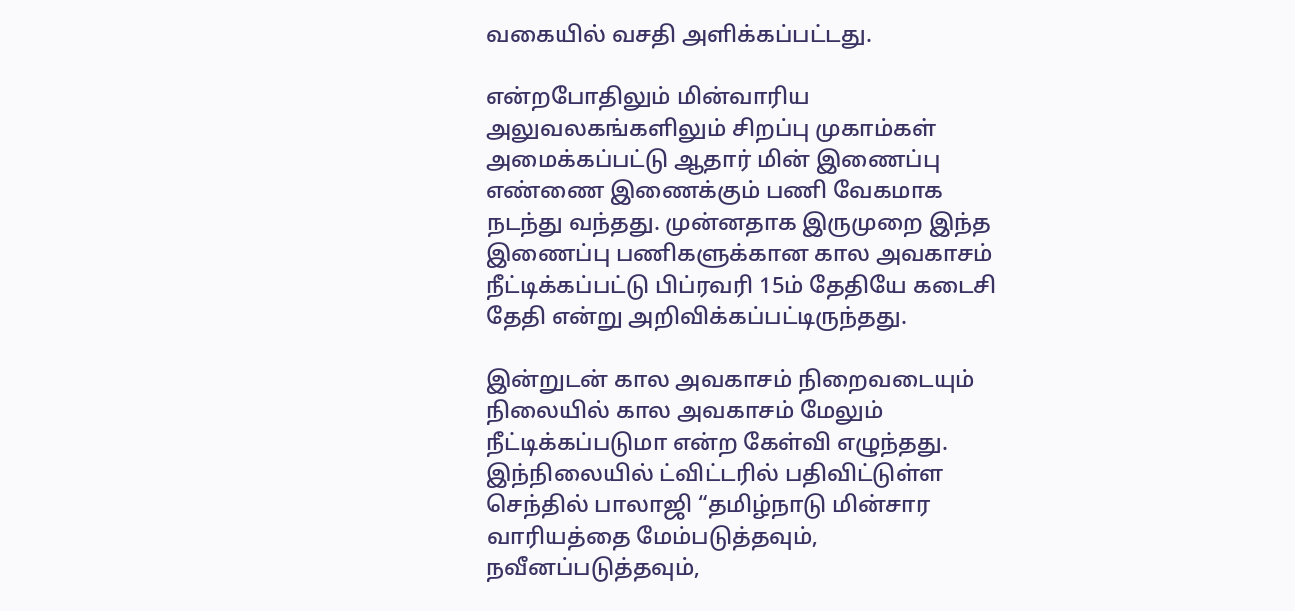வகையில் வசதி அளிக்கப்பட்டது.

என்றபோதிலும் மின்வாரிய அலுவலகங்களிலும் சிறப்பு முகாம்கள் அமைக்கப்பட்டு ஆதார் மின் இணைப்பு எண்ணை இணைக்கும் பணி வேகமாக நடந்து வந்தது. முன்னதாக இருமுறை இந்த இணைப்பு பணிகளுக்கான கால அவகாசம் நீட்டிக்கப்பட்டு பிப்ரவரி 15ம் தேதியே கடைசி தேதி என்று அறிவிக்கப்பட்டிருந்தது.

இன்றுடன் கால அவகாசம் நிறைவடையும் நிலையில் கால அவகாசம் மேலும் நீட்டிக்கப்படுமா என்ற கேள்வி எழுந்தது. இந்நிலையில் ட்விட்டரில் பதிவிட்டுள்ள செந்தில் பாலாஜி “தமிழ்நாடு மின்சார வாரியத்தை மேம்படுத்தவும், நவீனப்படுத்தவும்,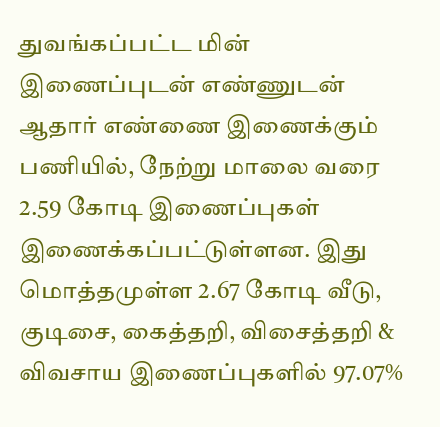துவங்கப்பட்ட மின் இணைப்புடன் எண்ணுடன் ஆதார் எண்ணை இணைக்கும் பணியில், நேற்று மாலை வரை 2.59 கோடி இணைப்புகள் இணைக்கப்பட்டுள்ளன. இது மொத்தமுள்ள 2.67 கோடி வீடு, குடிசை, கைத்தறி, விசைத்தறி & விவசாய இணைப்புகளில் 97.07%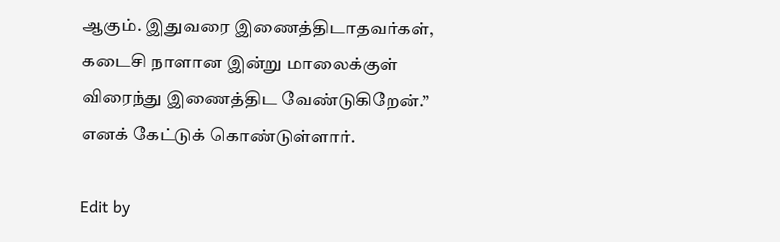ஆகும். இதுவரை இணைத்திடாதவர்கள், கடைசி நாளான இன்று மாலைக்குள் விரைந்து இணைத்திட வேண்டுகிறேன்.” எனக் கேட்டுக் கொண்டுள்ளார்.

Edit by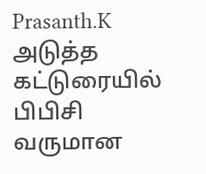Prasanth.K
அடுத்த கட்டுரையில்
பிபிசி வருமான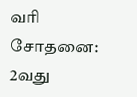வரி சோதனை: 2வது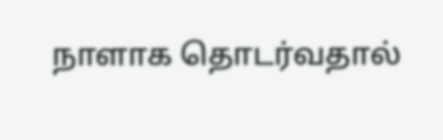நாளாக தொடர்வதால்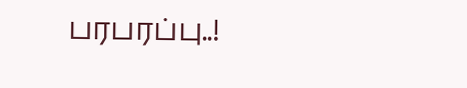பரபரப்பு..!